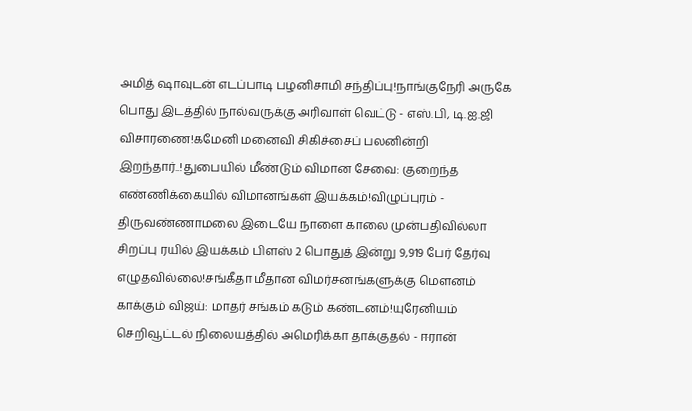அமித் ஷாவுடன் எடப்பாடி பழனிசாமி சந்திப்பு!நாங்குநேரி அருகே பொது இடத்தில் நால்வருக்கு அரிவாள் வெட்டு - எஸ்.பி, டி.ஐ.ஜி விசாரணை!கமேனி மனைவி சிகிச்சைப் பலனின்றி இறந்தார்..!துபையில் மீண்டும் விமான சேவை: குறைந்த எண்ணிக்கையில் விமானங்கள் இயக்கம்!விழுப்புரம் - திருவண்ணாமலை இடையே நாளை காலை முன்பதிவில்லா சிறப்பு ரயில் இயக்கம் பிளஸ் 2 பொதுத் இன்று 9,919 பேர் தேர்வு எழுதவில்லை!சங்கீதா மீதான விமர்சனங்களுக்கு மௌனம் காக்கும் விஜய்: மாதர் சங்கம் கடும் கண்டனம்!யுரேனியம் செறிவூட்டல் நிலையத்தில் அமெரிக்கா தாக்குதல் - ஈரான்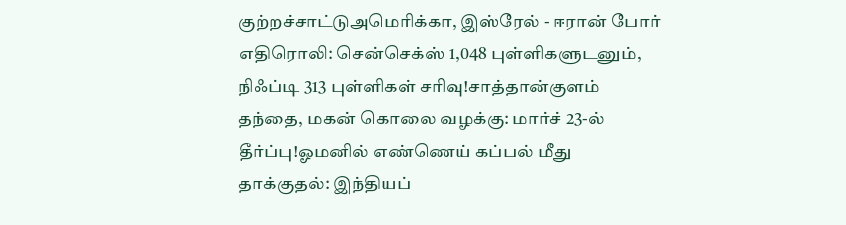குற்றச்சாட்டுஅமெரிக்கா, இஸ்ரேல் - ஈரான் போர் எதிரொலி: சென்செக்ஸ் 1,048 புள்ளிகளுடனும், நிஃப்டி 313 புள்ளிகள் சரிவு!சாத்தான்குளம் தந்தை, மகன் கொலை வழக்கு: மார்ச் 23-ல் தீர்ப்பு!ஓமனில் எண்ணெய் கப்பல் மீது தாக்குதல்: இந்தியப்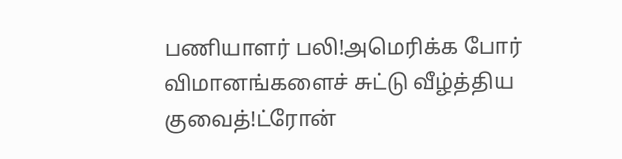பணியாளர் பலி!அமெரிக்க போர் விமானங்களைச் சுட்டு வீழ்த்திய குவைத்!ட்ரோன்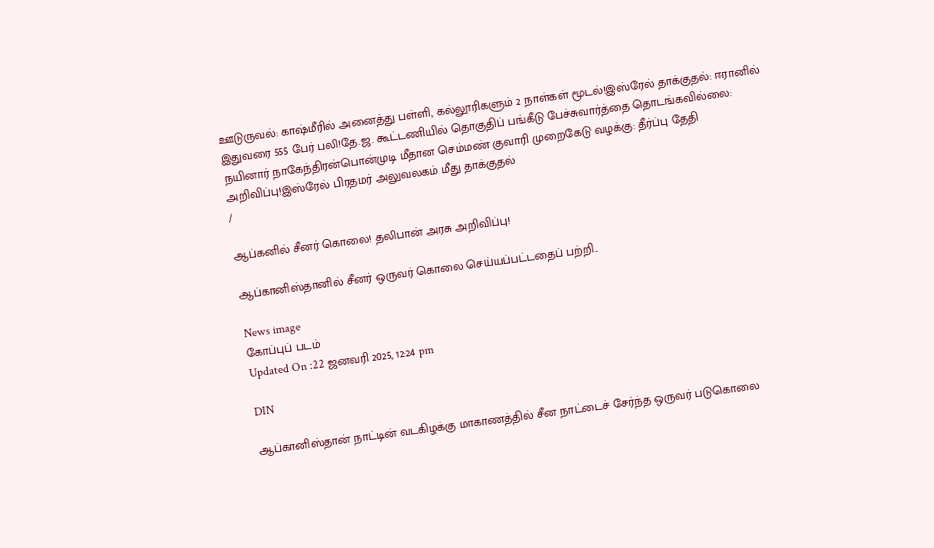ஊடுருவல்: காஷ்மீரில் அனைத்து பள்ளி, கல்லூரிகளும் 2 நாள்கள் மூடல்!இஸ்ரேல் தாக்குதல்: ஈரானில் இதுவரை 555 பேர் பலி!தே.ஜ. கூட்டணியில் தொகுதிப் பங்கீடு பேச்சுவார்த்தை தொடங்கவில்லை: நயினார் நாகேந்திரன்பொன்முடி மீதான செம்மண் குவாரி முறைகேடு வழக்கு: தீர்ப்பு தேதி அறிவிப்பு!இஸ்ரேல் பிரதமர் அலுவலகம் மீது தாக்குதல்
/

ஆப்கனில் சீனர் கொலை! தலிபான் அரசு அறிவிப்பு!

ஆப்கானிஸ்தானில் சீனர் ஒருவர் கொலை செய்யப்பட்டதைப் பற்றி..

News image
கோப்புப் படம்
Updated On :22 ஜனவரி 2025, 12:24 pm

DIN

ஆப்கானிஸ்தான் நாட்டின் வடகிழக்கு மாகாணத்தில் சீன நாட்டைச் சேர்ந்த ஒருவர் படுகொலை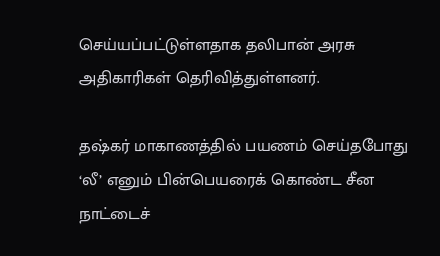செய்யப்பட்டுள்ளதாக தலிபான் அரசு அதிகாரிகள் தெரிவித்துள்ளனர்.

தஷ்கர் மாகாணத்தில் பயணம் செய்தபோது ‘லீ’ எனும் பின்பெயரைக் கொண்ட சீன நாட்டைச்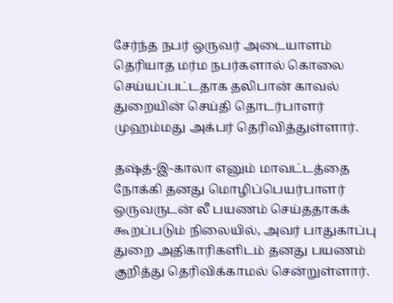சேர்ந்த நபர் ஒருவர் அடையாளம் தெரியாத மர்ம நபர்களால் கொலை செய்யப்பட்டதாக தலிபான் காவல் துறையின் செய்தி தொடர்பாளர் முஹம்மது அக்பர் தெரிவித்துள்ளார்.

தஷ்த்-இ-காலா எனும் மாவட்டத்தை நோக்கி தனது மொழிப்பெயர்பாளர் ஒருவருடன் லீ பயணம் செய்ததாகக் கூறப்படும் நிலையில், அவர் பாதுகாப்பு துறை அதிகாரிகளிடம் தனது பயணம் குறித்து தெரிவிக்காமல் சென்றுள்ளார்.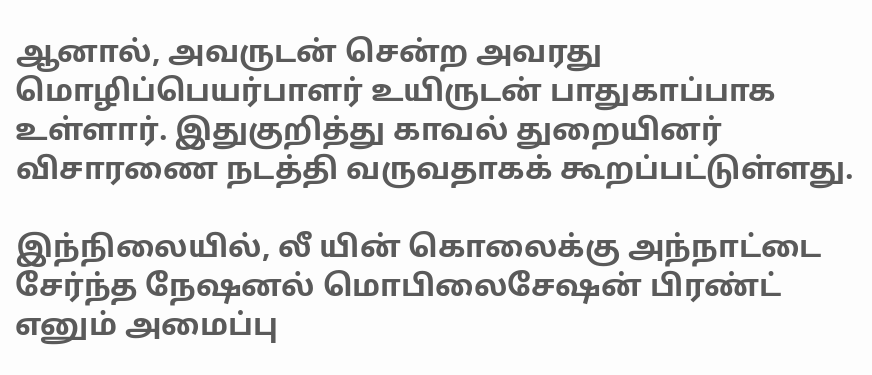ஆனால், அவருடன் சென்ற அவரது மொழிப்பெயர்பாளர் உயிருடன் பாதுகாப்பாக உள்ளார். இதுகுறித்து காவல் துறையினர் விசாரணை நடத்தி வருவதாகக் கூறப்பட்டுள்ளது.

இந்நிலையில், லீ யின் கொலைக்கு அந்நாட்டை சேர்ந்த நேஷனல் மொபிலைசேஷன் பிரண்ட் எனும் அமைப்பு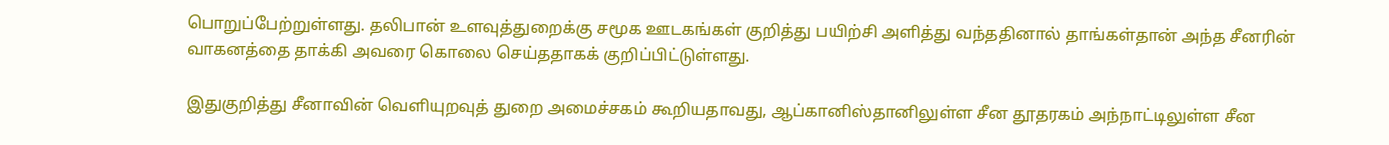பொறுப்பேற்றுள்ளது. தலிபான் உளவுத்துறைக்கு சமூக ஊடகங்கள் குறித்து பயிற்சி அளித்து வந்ததினால் தாங்கள்தான் அந்த சீனரின் வாகனத்தை தாக்கி அவரை கொலை செய்ததாகக் குறிப்பிட்டுள்ளது.

இதுகுறித்து சீனாவின் வெளியுறவுத் துறை அமைச்சகம் கூறியதாவது, ஆப்கானிஸ்தானிலுள்ள சீன தூதரகம் அந்நாட்டிலுள்ள சீன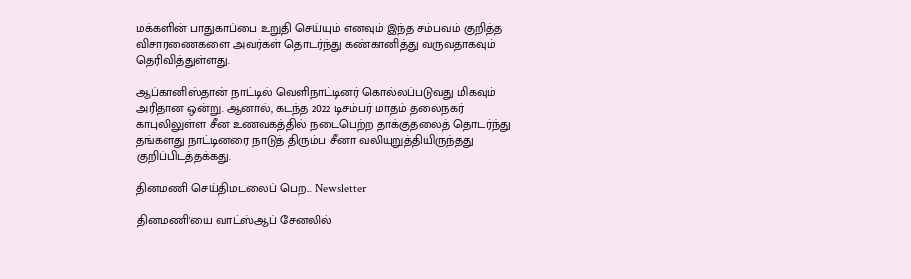மக்களின் பாதுகாப்பை உறுதி செய்யும் எனவும் இந்த சம்பவம் குறித்த விசாரணைகளை அவர்கள் தொடர்ந்து கண்கானித்து வருவதாகவும் தெரிவித்துள்ளது.

ஆப்கானிஸ்தான் நாட்டில் வெளிநாட்டினர் கொல்லப்படுவது மிகவும் அரிதான ஒன்று. ஆனால், கடந்த 2022 டிசம்பர் மாதம் தலைநகர் காபுலிலுள்ள சீன உணவகத்தில் நடைபெற்ற தாக்குதலைத் தொடர்ந்து தங்களது நாட்டினரை நாடுத் திரும்ப சீனா வலியுறுத்தியிருந்தது குறிப்பிடத்தக்கது.

தினமணி செய்திமடலைப் பெற... Newsletter

தினமணி'யை வாட்ஸ்ஆப் சேனலில்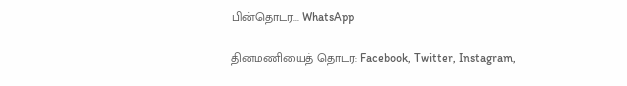பின்தொடர... WhatsApp

தினமணியைத் தொடர: Facebook, Twitter, Instagram,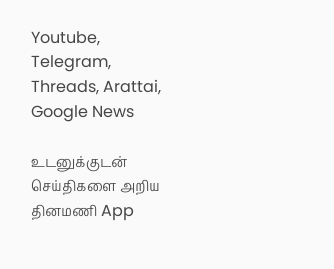Youtube, Telegram, Threads, Arattai, Google News

உடனுக்குடன் செய்திகளை அறிய தினமணி App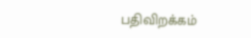பதிவிறக்கம்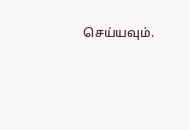செய்யவும்.